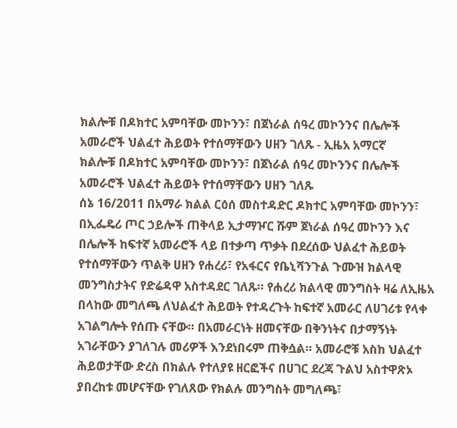ክልሎቹ በዶክተር አምባቸው መኮንን፣ በጀነራል ሰዓረ መኮንንና በሌሎች አመራሮች ህልፈተ ሕይወት የተሰማቸውን ሀዘን ገለጹ - ኢዜአ አማርኛ
ክልሎቹ በዶክተር አምባቸው መኮንን፣ በጀነራል ሰዓረ መኮንንና በሌሎች አመራሮች ህልፈተ ሕይወት የተሰማቸውን ሀዘን ገለጹ
ሰኔ 16/2011 በአማራ ክልል ርዕሰ መስተዳድር ዶክተር አምባቸው መኮንን፣ በኢፌዴሪ ጦር ኃይሎች ጠቅላይ ኢታማዦር ሹም ጀነራል ሰዓረ መኮንን እና በሌሎች ከፍተኛ አመራሮች ላይ በተቃጣ ጥቃት በደረሰው ህልፈተ ሕይወት የተሰማቸውን ጥልቅ ሀዘን የሐረሪ፣ የአፋርና የቤኒሻንጉል ጉሙዝ ክልላዊ መንግስታትና የድሬዳዋ አስተዳደር ገለጹ። የሐረሪ ክልላዊ መንግስት ዛሬ ለኢዜአ በላከው መግለጫ ለህልፈተ ሕይወት የተዳረጉት ከፍተኛ አመራር ለሀገሪቱ የላቀ አገልግሎት የሰጡ ናቸው። በአመራርነት ዘመናቸው በቅንነትና በታማኝነት አገራቸውን ያገለገሉ መሪዎች እንደነበሩም ጠቅሷል። አመራሮቹ አስከ ህልፈተ ሕይወታቸው ድረስ በክልሉ የተለያዩ ዘርፎችና በሀገር ደረጃ ጉልህ አስተዋጽኦ ያበረከቱ መሆናቸው የገለጸው የክልሉ መንግስት መግለጫ፣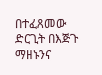በተፈጸመው ድርጊት በእጅጉ ማዘኑንና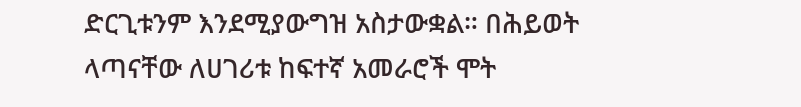ድርጊቱንም እንደሚያውግዝ አስታውቋል። በሕይወት ላጣናቸው ለሀገሪቱ ከፍተኛ አመራሮች ሞት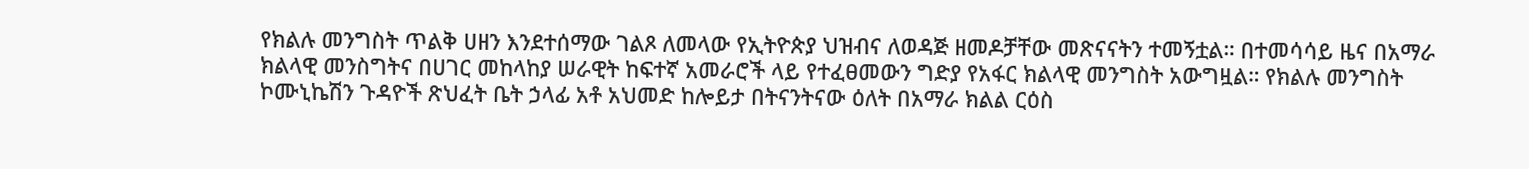የክልሉ መንግስት ጥልቅ ሀዘን እንደተሰማው ገልጾ ለመላው የኢትዮጵያ ህዝብና ለወዳጅ ዘመዶቻቸው መጽናናትን ተመኝቷል። በተመሳሳይ ዜና በአማራ ክልላዊ መንስግትና በሀገር መከላከያ ሠራዊት ከፍተኛ አመራሮች ላይ የተፈፀመውን ግድያ የአፋር ክልላዊ መንግስት አውግዟል። የክልሉ መንግስት ኮሙኒኬሽን ጉዳዮች ጽህፈት ቤት ኃላፊ አቶ አህመድ ከሎይታ በትናንትናው ዕለት በአማራ ክልል ርዕስ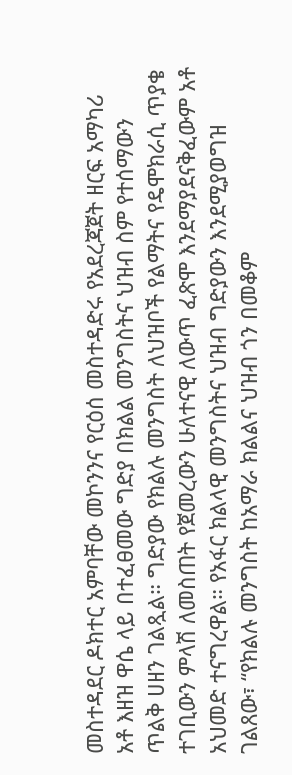መስተዳደር ዶክተር አምባቸው መኮንንና የርዕሰ መስተዳድሩ የአደረጃጀት ዘርፍ አማካሪ አቶ እዘዝ ዋሴ ላይ በተፈፀመው ግድያ በክልል መንግስትና ህዝብ ስም የተሰማውን ጥልቅ ሀዘን ገልጿል። ግድያው የክልሉ መንግስት ለህዝቦች የልማትና የዴሞክራሲ ጥያቄ ተገቢውን ምላሽ ለመስጠት የጀመረውን ሁለተናዊ ለውጥ ፈጽሞ እንደማያደናቅፈውም አቶ አህመድ ተናግረዋል። የአፋር ክልላዊ መንግስትና ህዝብ ግድያውን እንደሚያወግዝ ገልጸው፣ “የክልሉ መንግስት ከአማራ ክልልና ህዝብ ጎን በመቆም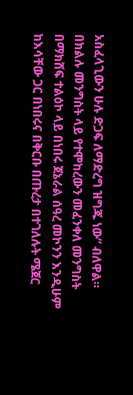አስፈላጊውን ሁሉ ድጋፍ ለማድረግ ዝግጁ ነው” ብለዋል። በክልሉ መንግስት ላይ የተሞከረውን መፈንቀለ መንግስት በማክሸፍ ተልዕኮ ላይ በነበሩ ጀኔራል ሰዓረ መኮንን እንዲሁም ከእሳቸው ጋር በነበሩና በቅርቡ በጡረታ በተገለሉት ሜጀር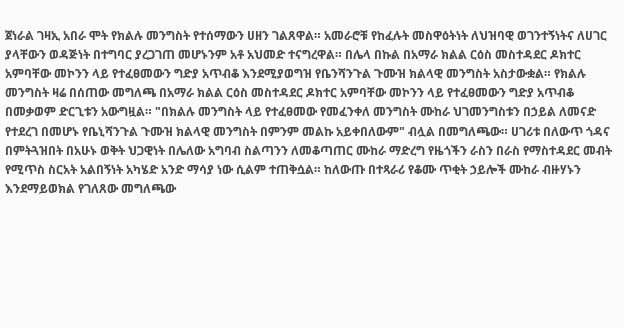ጀነራል ገዛኢ አበራ ሞት የክልሉ መንግስት የተሰማውን ሀዘን ገልጸዋል። አመራሮቹ የከፈሉት መስዋዕትነት ለህዝባዊ ወገንተኝነትና ለሀገር ያላቸውን ወዳጅነት በተግባር ያረጋገጠ መሆኑንም አቶ አህመድ ተናግረዋል። በሌላ በኩል በአማራ ክልል ርዕስ መስተዳደር ዶክተር አምባቸው መኮንን ላይ የተፈፀመውን ግድያ አጥብቆ እንደሚያወግዝ የቤንሻንጉል ጉሙዝ ክልላዊ መንግስት አስታውቋል። የክልሉ መንግስት ዛሬ በሰጠው መግለጫ በአማራ ክልል ርዕስ መስተዳደር ዶክተር አምባቸው መኮንን ላይ የተፈፀመውን ግድያ አጥብቆ በመቃወም ድርጊቱን አውግዟል። "በክልሉ መንግስት ላይ የተፈፀመው የመፈንቀለ መንግስት ሙከራ ህገመንግስቱን በኃይል ለመናድ የተደረገ በመሆኑ የቤኒሻንጉል ጉሙዝ ክልላዊ መንግስት በምንም መልኩ አይቀበለውም" ብሏል በመግለጫው። ሀገሪቱ በለውጥ ጎዳና በምትጓዝበት በአሁኑ ወቅት ህጋዊነት በሌለው አግባብ ስልጣንን ለመቆጣጠር ሙከራ ማድረግ የዜጎችን ራስን በራስ የማስተዳደር መብት የሚጥስ ስርአት አልበኝነት አካሄድ አንድ ማሳያ ነው ሲልም ተጠቅሷል። ከለውጡ በተጻራሪ የቆሙ ጥቂት ኃይሎች ሙከራ ብዙሃኑን እንደማይወክል የገለጸው መግለጫው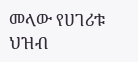መላው የሀገሪቱ ህዝብ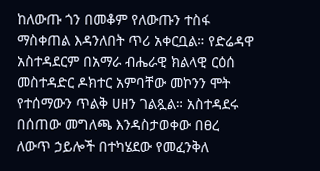ከለውጡ ጎን በመቆም የለውጡን ተስፋ ማስቀጠል እዳንለበት ጥሪ አቀርቧል። የድሬዳዋ አስተዳደርም በአማራ ብሔራዊ ክልላዊ ርዕሰ መስተዳድር ዶክተር አምባቸው መኮንን ሞት የተሰማውን ጥልቅ ሀዘን ገልጿል። አስተዳደሩ በሰጠው መግለጫ እንዳስታወቀው በፀረ ለውጥ ኃይሎች በተካሄደው የመፈንቅለ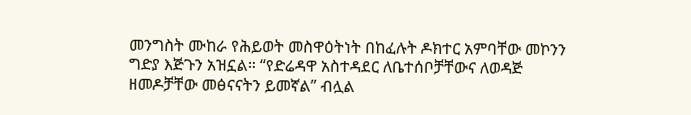መንግስት ሙከራ የሕይወት መስዋዕትነት በከፈሉት ዶክተር አምባቸው መኮንን ግድያ እጅጉን አዝኗል። “የድሬዳዋ አስተዳደር ለቤተሰቦቻቸውና ለወዳጅ ዘመዶቻቸው መፅናናትን ይመኛል” ብሏል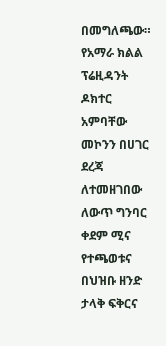በመግለጫው። የአማራ ክልል ፕሬዚዳንት ዶክተር አምባቸው መኮንን በሀገር ደረጃ ለተመዘገበው ለውጥ ግንባር ቀደም ሚና የተጫወቱና በህዝቡ ዘንድ ታላቅ ፍቅርና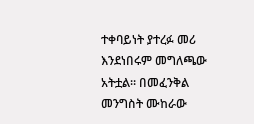ተቀባይነት ያተረፉ መሪ እንደነበሩም መግለጫው አትቷል። በመፈንቅል መንግስት ሙከራው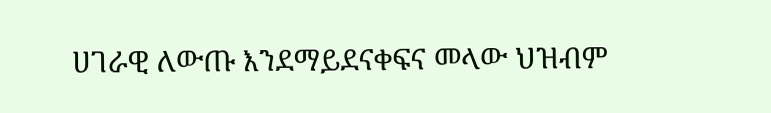ሀገራዊ ለውጡ እንደማይደናቀፍና መላው ህዝብም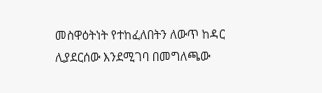መስዋዕትነት የተከፈለበትን ለውጥ ከዳር ሊያደርሰው እንደሚገባ በመግለጫው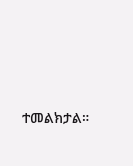ተመልክታል።